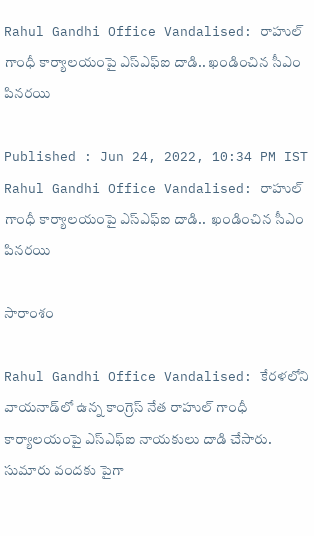Rahul Gandhi Office Vandalised: రాహుల్ గాంధీ కార్యాలయంపై ఎస్ఎఫ్ఐ దాడి.. ఖండించిన సీఎం పిన‌ర‌యి

Published : Jun 24, 2022, 10:34 PM IST
Rahul Gandhi Office Vandalised: రాహుల్ గాంధీ కార్యాలయంపై ఎస్ఎఫ్ఐ దాడి..  ఖండించిన సీఎం పిన‌ర‌యి

సారాంశం

Rahul Gandhi Office Vandalised: కేరళలోని వాయనాడ్‌లో ఉన్న‌ కాంగ్రెస్‌ నేత రాహుల్‌ గాంధీ కార్యాలయంపై ఎస్ఎఫ్ఐ నాయకులు దాడి చేసారు. సుమారు వందకు పైగా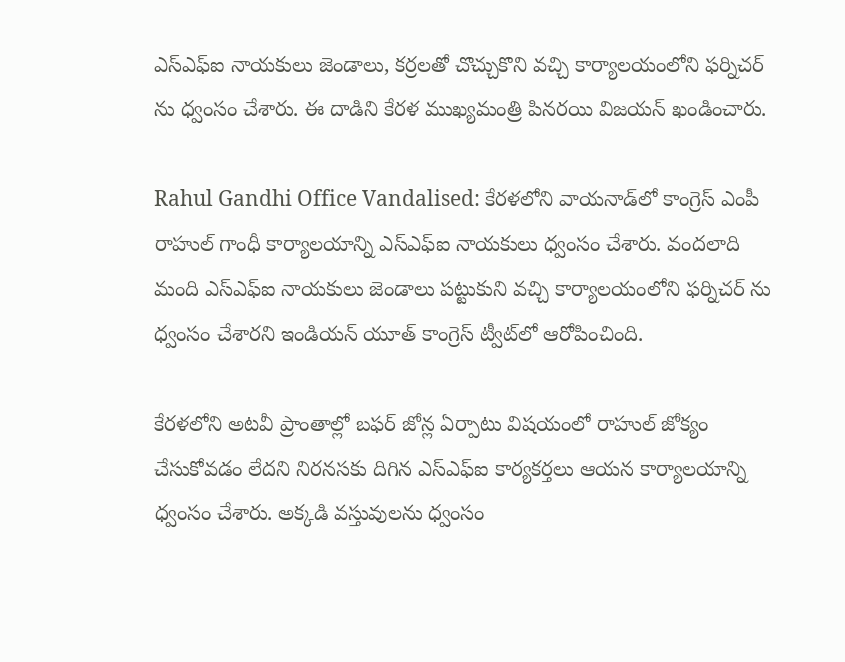ఎస్ఎఫ్ఐ నాయకులు జెండాలు, కర్రలతో చొచ్చుకొని వచ్చి కార్యాలయంలోని ఫర్నిచర్ ను ధ్వంసం చేశారు. ఈ దాడిని కేరళ ముఖ్యమంత్రి పినరయి విజయన్‌ ఖండించారు.

Rahul Gandhi Office Vandalised: కేరళలోని వాయనాడ్‌లో కాంగ్రెస్ ఎంపీ రాహుల్ గాంధీ కార్యాలయాన్ని ఎస్‌ఎఫ్‌ఐ నాయకులు ధ్వంసం చేశారు. వంద‌లాది మంది ఎస్‌ఎఫ్‌ఐ నాయ‌కులు జెండాలు పట్టుకుని వచ్చి కార్యాలయంలోని ఫర్నిచర్ ను ధ్వంసం చేశార‌ని ఇండియన్ యూత్ కాంగ్రెస్ ట్వీట్‌లో ఆరోపించింది.

కేరళలోని అటవీ ప్రాంతాల్లో బఫర్‌ జోన్ల ఏర్పాటు విషయంలో రాహుల్‌ జోక్యం చేసుకోవడం లేదని నిరనసకు దిగిన ఎస్ఎఫ్ఐ కార్యకర్తలు ఆయన కార్యాలయాన్ని ధ్వంసం చేశారు. అక్కడి వస్తువులను ధ్వంసం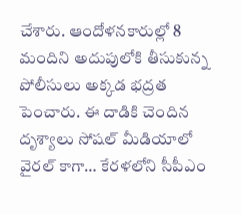చేశారు. ఆందోళనకారుల్లో 8 మందిని అదుపులోకి తీసుకున్న పోలీసులు అక్కడ భద్రత పెంచారు. ఈ దాడికి చెందిన దృశ్యాలు సోష‌ల్ మీడియాలో వైర‌ల్ కాగా… కేర‌ళ‌లోని సీపీఎం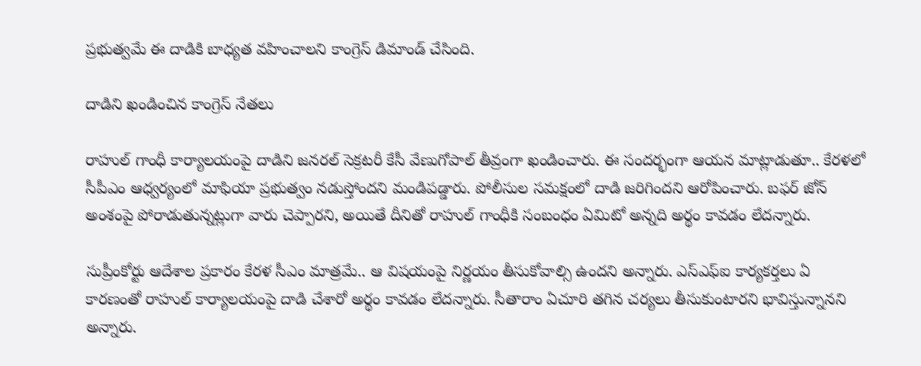ప్ర‌భుత్వ‌మే ఈ దాడికి బాధ్య‌త వ‌హించాల‌ని కాంగ్రెస్ డిమాండ్ చేసింది.

దాడిని ఖండించిన కాంగ్రెస్ నేతలు

రాహుల్ గాంధీ కార్యాల‌యంపై దాడిని జనరల్ సెక్రటరీ కేసీ వేణుగోపాల్ తీవ్రంగా ఖండించారు. ఈ సందర్భంగా ఆయన మాట్లాడుతూ.. కేరళలో సీపీఎం ఆధ్వర్యంలో మాఫియా ప్రభుత్వం నడుస్తోందని మండిపడ్డారు. పోలీసుల సమక్షంలో దాడి జరిగింద‌ని ఆరోపించారు. బఫర్‌ జోన్‌ అంశంపై పోరాడుతున్నట్లుగా వారు చెప్పారని, అయితే దీనితో రాహుల్‌ గాంధీకి సంబంధం ఏమిటో అన్నది అర్థం కావడం లేదన్నారు.

సుప్రీంకోర్టు ఆదేశాల ప్ర‌కారం కేరళ సీఎం మాత్రమే.. ఆ విషయంపై నిర్ణయం తీసుకోవాల్సి ఉందని అన్నారు. ఎస్‌ఎఫ్‌ఐ కార్య‌క‌ర్త‌లు ఏ కారణంతో రాహుల్‌ కార్యాలయంపై దాడి చేశారో అర్థం కావడం లేదన్నారు. సీతారాం ఏచూరి తగిన చర్యలు తీసుకుంటారని భావిస్తున్నానని అన్నారు.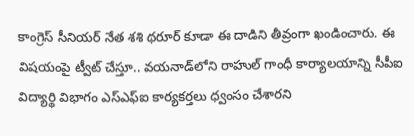కాంగ్రెస్ సీనియర్ నేత శశి థరూర్ కూడా ఈ దాడిని తీవ్రంగా ఖండించారు. ఈ విషయంపై ట్వీట్ చేస్తూ.. వయనాడ్‌లోని రాహుల్ గాంధీ కార్యాలయాన్ని సీపీఐ విద్యార్థి విభాగం ఎస్‌ఎఫ్‌ఐ కార్యకర్తలు ధ్వంసం చేశారని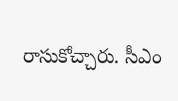రాసుకోచ్చారు. సీఎం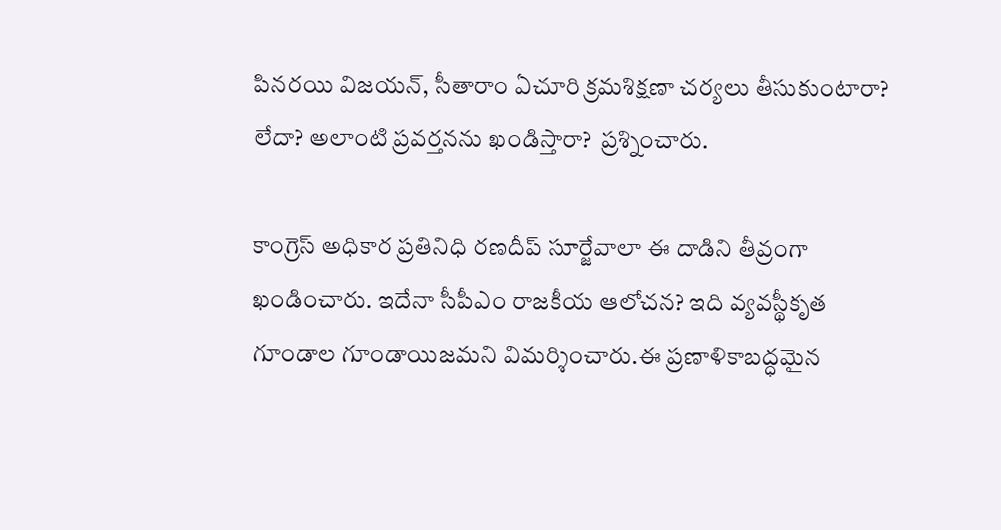పినరయి విజయన్, సీతారాం ఏచూరి క్రమశిక్షణా చర్యలు తీసుకుంటారా? లేదా? అలాంటి ప్రవర్తనను ఖండిస్తారా?  ప్ర‌శ్నించారు.

కాంగ్రెస్ అధికార ప్ర‌తినిధి రణదీప్ సూర్జేవాలా ఈ దాడిని తీవ్రంగా ఖండించారు. ఇదేనా సీపీఎం రాజకీయ ఆలోచన? ఇది వ్యవస్థీకృత గూండాల గూండాయిజమని విమ‌ర్శించారు.ఈ ప్రణాళికాబద్ధమైన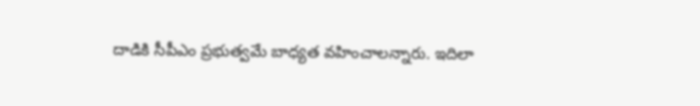దాడికి సీపీఎం ప్రభుత్వమే బాధ్యత వహించాలన్నారు. ఇదిలా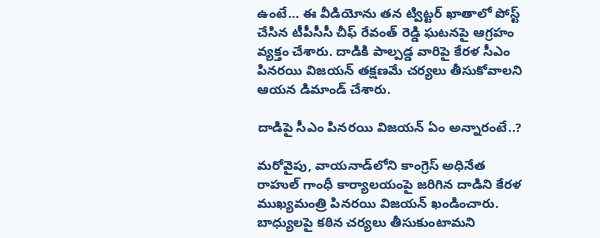ఉంటే… ఈ వీడియోను త‌న ట్విట్ట‌ర్ ఖాతాలో పోస్ట్ చేసిన టీపీసీసీ చీఫ్ రేవంత్ రెడ్డి ఘట‌న‌పై ఆగ్ర‌హం వ్య‌క్తం చేశారు. దాడికి పాల్ప‌డ్డ వారిపై కేర‌ళ సీఎం పిన‌ర‌యి విజ‌య‌న్ త‌క్ష‌ణ‌మే చ‌ర్య‌లు తీసుకోవాల‌ని ఆయ‌న డిమాండ్ చేశారు.

దాడిపై సీఎం పినరయి విజయన్ ఏం అన్నారంటే..?

మరోవైపు, వాయనాడ్‌లోని కాంగ్రెస్ అధినేత రాహుల్ గాంధీ కార్యాలయంపై జరిగిన దాడిని కేరళ ముఖ్యమంత్రి పినరయి విజయన్ ఖండించారు. బాధ్యులపై కఠిన చర్యలు తీసుకుంటామని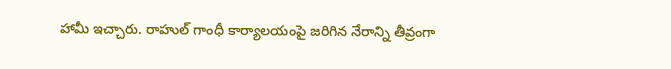హామీ ఇచ్చారు. రాహుల్ గాంధీ కార్యాలయంపై జరిగిన నేరాన్ని తీవ్రంగా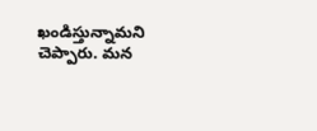ఖండిస్తున్నామని చెప్పారు. మన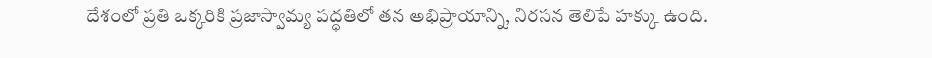దేశంలో ప్రతి ఒక్కరికి ప్రజాస్వామ్య పద్ధతిలో తన అభిప్రాయాన్ని, నిరసన తెలిపే హక్కు ఉంది.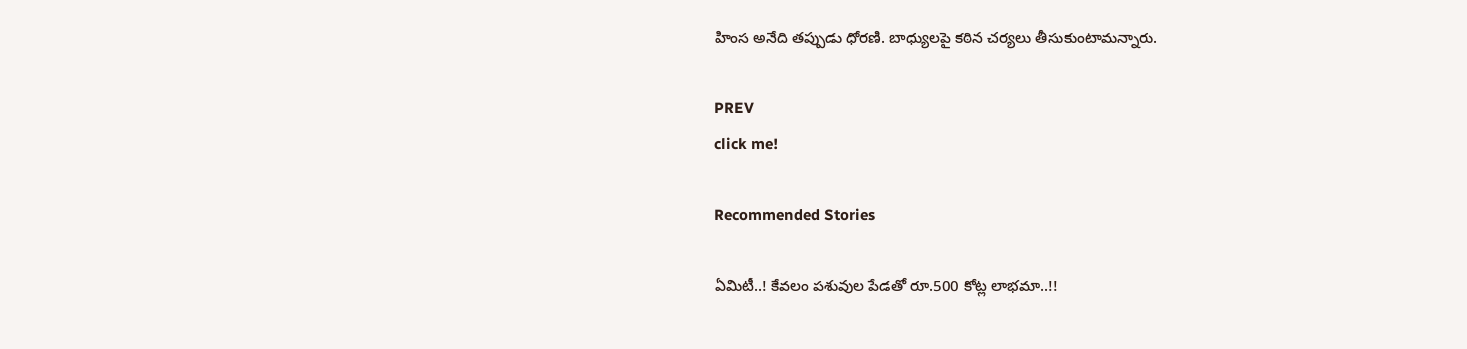హింస అనేది తప్పుడు ధోరణి. బాధ్యులపై కఠిన చర్యలు తీసుకుంటామన్నారు.

PREV
click me!

Recommended Stories

ఏమిటీ..! కేవలం పశువుల పేడతో రూ.500 కోట్ల లాభమా..!!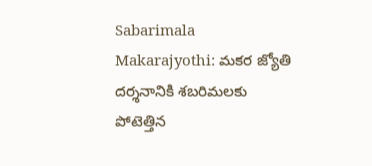Sabarimala Makarajyothi: మకర జ్యోతి దర్శనానికి శబరిమలకు పోటెత్తిన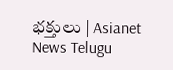భక్తులు | Asianet News Telugu